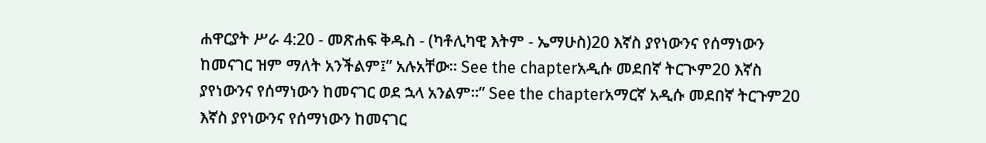ሐዋርያት ሥራ 4:20 - መጽሐፍ ቅዱስ - (ካቶሊካዊ እትም - ኤማሁስ)20 እኛስ ያየነውንና የሰማነውን ከመናገር ዝም ማለት አንችልም፤” አሉአቸው። See the chapterአዲሱ መደበኛ ትርጒም20 እኛስ ያየነውንና የሰማነውን ከመናገር ወደ ኋላ አንልም።” See the chapterአማርኛ አዲሱ መደበኛ ትርጉም20 እኛስ ያየነውንና የሰማነውን ከመናገር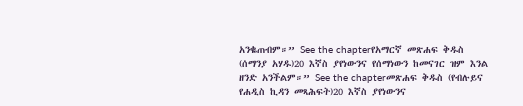አንቈጠብም።” See the chapterየአማርኛ መጽሐፍ ቅዱስ (ሰማንያ አሃዱ)20 እኛስ ያየነውንና የሰማነውን ከመናገር ዝም እንል ዘንድ አንችልም።” See the chapterመጽሐፍ ቅዱስ (የብሉይና የሐዲስ ኪዳን መጻሕፍት)20 እኛስ ያየነውንና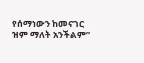የሰማነውን ከመናገር ዝም ማለት አንችልም”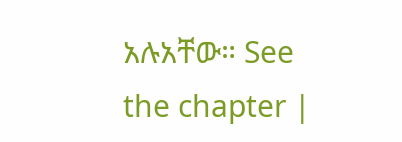አሉአቸው። See the chapter |